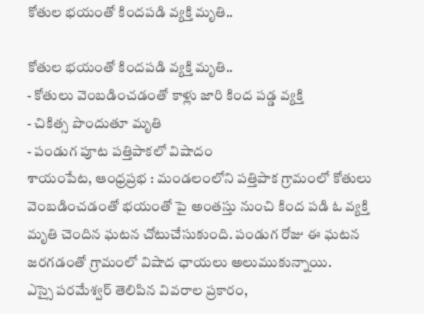కోతుల భయంతో కిందపడి వ్యక్తి మృతి..

కోతుల భయంతో కిందపడి వ్యక్తి మృతి..
- కోతులు వెంబడించడంతో కాళ్లు జారి కింద పడ్డ వ్యక్తి
- చికిత్స పొందుతూ మృతి
- పండుగ పూట పత్తిపాకలో విషాదం
శాయంపేట, ఆంధ్రప్రభ : మండలంలోని పత్తిపాక గ్రామంలో కోతులు వెంబడించడంతో భయంతో పై అంతస్తు నుంచి కింద పడి ఓ వ్యక్తి మృతి చెందిన ఘటన చోటుచేసుకుంది. పండుగ రోజు ఈ ఘటన జరగడంతో గ్రామంలో విషాద ఛాయలు అలుముకున్నాయి.
ఎస్సై పరమేశ్వర్ తెలిపిన వివరాల ప్రకారం,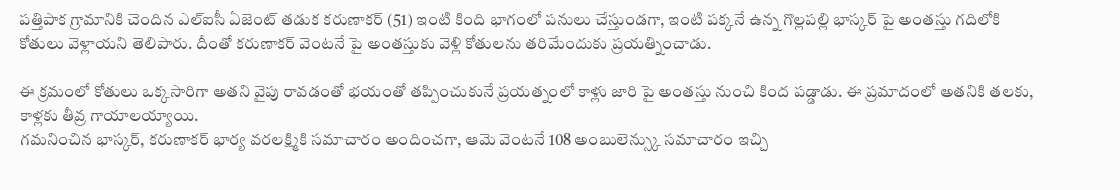పత్తిపాక గ్రామానికి చెందిన ఎల్ఐసీ ఏజెంట్ తడుక కరుణాకర్ (51) ఇంటి కింది భాగంలో పనులు చేస్తుండగా, ఇంటి పక్కనే ఉన్న గొల్లపల్లి భాస్కర్ పై అంతస్తు గదిలోకి కోతులు వెళ్లాయని తెలిపారు. దీంతో కరుణాకర్ వెంటనే పై అంతస్తుకు వెళ్లి కోతులను తరిమేందుకు ప్రయత్నించాడు.

ఈ క్రమంలో కోతులు ఒక్కసారిగా అతని వైపు రావడంతో భయంతో తప్పించుకునే ప్రయత్నంలో కాళ్లు జారి పై అంతస్తు నుంచి కింద పడ్డాడు. ఈ ప్రమాదంలో అతనికి తలకు, కాళ్లకు తీవ్ర గాయాలయ్యాయి.
గమనించిన భాస్కర్, కరుణాకర్ భార్య వరలక్ష్మికి సమాచారం అందించగా, ఆమె వెంటనే 108 అంబులెన్స్కు సమాచారం ఇచ్చి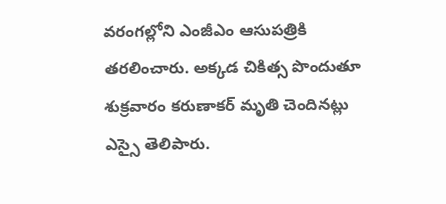వరంగల్లోని ఎంజీఎం ఆసుపత్రికి తరలించారు. అక్కడ చికిత్స పొందుతూ శుక్రవారం కరుణాకర్ మృతి చెందినట్లు ఎస్సై తెలిపారు.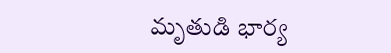మృతుడి భార్య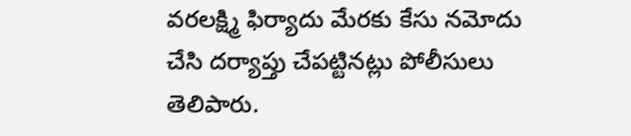వరలక్ష్మి ఫిర్యాదు మేరకు కేసు నమోదు చేసి దర్యాప్తు చేపట్టినట్లు పోలీసులు తెలిపారు.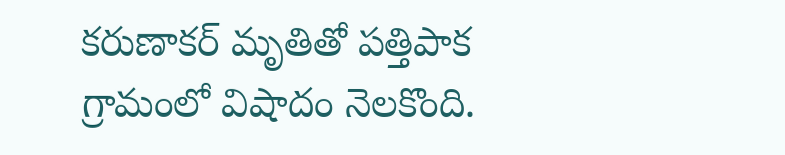కరుణాకర్ మృతితో పత్తిపాక గ్రామంలో విషాదం నెలకొంది.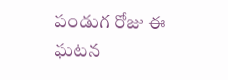పండుగ రోజు ఈ ఘటన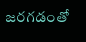జరగడంతో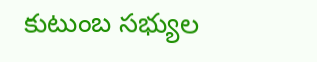కుటుంబ సభ్యుల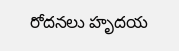రోదనలు హృదయ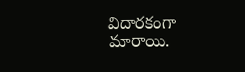విదారకంగా మారాయి.